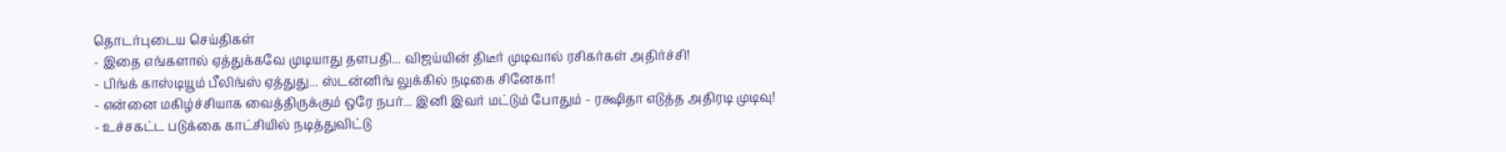தொடர்புடைய செய்திகள்
- இதை எங்களால் ஏத்துக்கவே முடியாது தளபதி... விஜய்யின் திடீர் முடிவால் ரசிகர்கள் அதிர்ச்சி!
- பிங்க் காஸ்டியூம் பீலிங்ஸ் ஏத்துது... ஸ்டன்னிங் லுக்கில் நடிகை சினேகா!
- என்னை மகிழ்ச்சியாக வைத்திருக்கும் ஒரே நபர்... இனி இவர் மட்டும் போதும் - ரக்ஷிதா எடுத்த அதிரடி முடிவு!
- உச்சகட்ட படுக்கை காட்சியில் நடித்துவிட்டு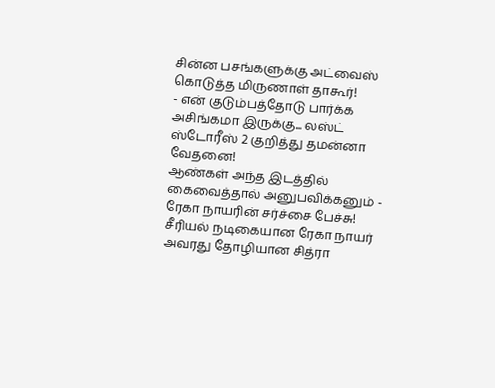சின்ன பசங்களுக்கு அட்வைஸ் கொடுத்த மிருணாள் தாகூர்!
- என் குடும்பத்தோடு பார்க்க அசிங்கமா இருக்கு... லஸ்ட் ஸ்டோரீஸ் 2 குறித்து தமன்னா வேதனை!
ஆண்கள் அந்த இடத்தில் கைவைத்தால் அனுபவிக்கனும் - ரேகா நாயரின் சர்ச்சை பேச்சு!
சீரியல் நடிகையான ரேகா நாயர் அவரது தோழியான சித்ரா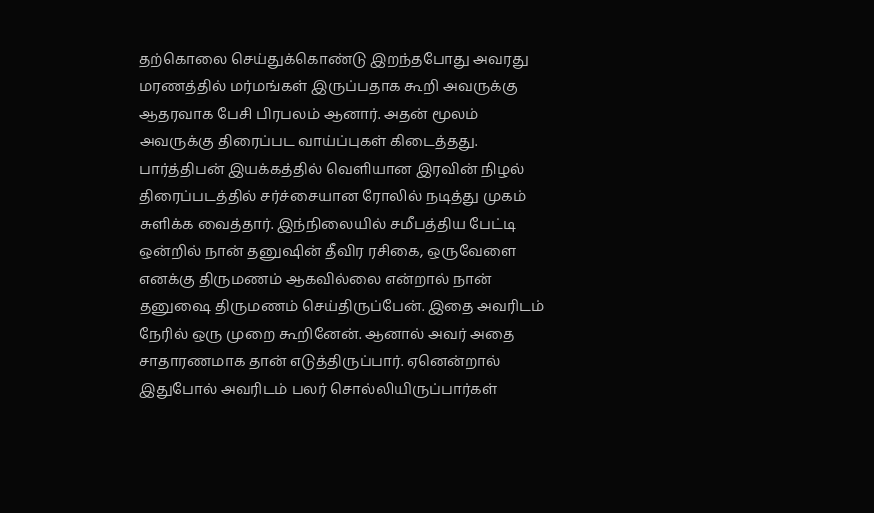தற்கொலை செய்துக்கொண்டு இறந்தபோது அவரது மரணத்தில் மர்மங்கள் இருப்பதாக கூறி அவருக்கு ஆதரவாக பேசி பிரபலம் ஆனார். அதன் மூலம் அவருக்கு திரைப்பட வாய்ப்புகள் கிடைத்தது.
பார்த்திபன் இயக்கத்தில் வெளியான இரவின் நிழல் திரைப்படத்தில் சர்ச்சையான ரோலில் நடித்து முகம் சுளிக்க வைத்தார். இந்நிலையில் சமீபத்திய பேட்டி ஒன்றில் நான் தனுஷின் தீவிர ரசிகை, ஒருவேளை எனக்கு திருமணம் ஆகவில்லை என்றால் நான் தனுஷை திருமணம் செய்திருப்பேன். இதை அவரிடம் நேரில் ஒரு முறை கூறினேன். ஆனால் அவர் அதை சாதாரணமாக தான் எடுத்திருப்பார். ஏனென்றால் இதுபோல் அவரிடம் பலர் சொல்லியிருப்பார்கள்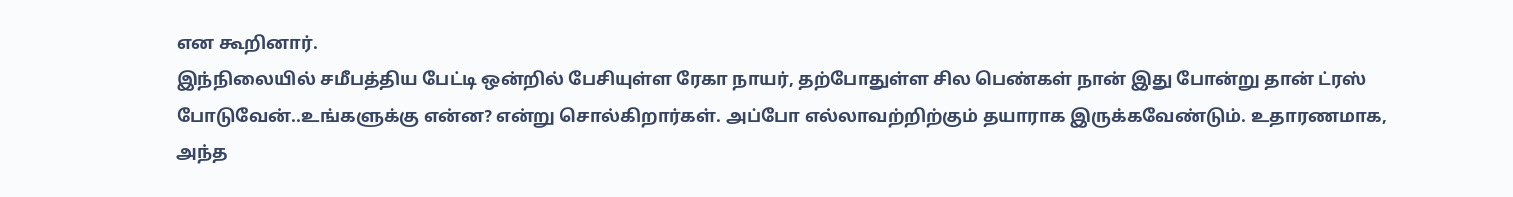என கூறினார்.
இந்நிலையில் சமீபத்திய பேட்டி ஒன்றில் பேசியுள்ள ரேகா நாயர், தற்போதுள்ள சில பெண்கள் நான் இது போன்று தான் ட்ரஸ் போடுவேன்..உங்களுக்கு என்ன? என்று சொல்கிறார்கள். அப்போ எல்லாவற்றிற்கும் தயாராக இருக்கவேண்டும். உதாரணமாக, அந்த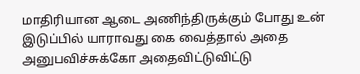மாதிரியான ஆடை அணிந்திருக்கும் போது உன் இடுப்பில் யாராவது கை வைத்தால் அதை அனுபவிச்சுக்கோ அதைவிட்டுவிட்டு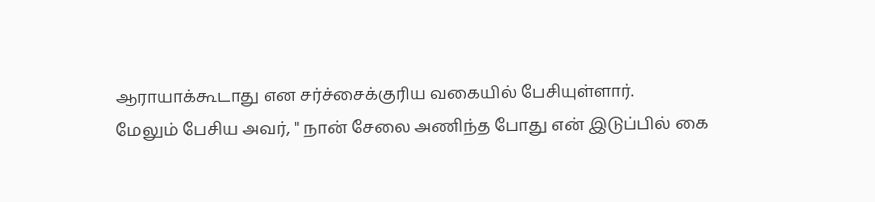ஆராயாக்கூடாது என சர்ச்சைக்குரிய வகையில் பேசியுள்ளார்.
மேலும் பேசிய அவர், " நான் சேலை அணிந்த போது என் இடுப்பில் கை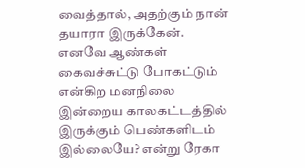வைத்தால், அதற்கும் நான் தயாரா இருக்கேன். எனவே ஆண்கள் கைவச்சுட்டு போகட்டும் என்கிற மனநிலை இன்றைய காலகட்டத்தில் இருக்கும் பெண்களிடம் இல்லையே? என்று ரேகா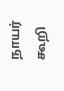நாயர் கூறி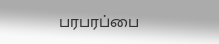பரபரப்பை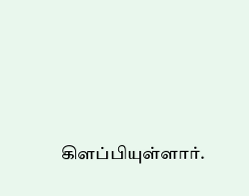கிளப்பியுள்ளார்.